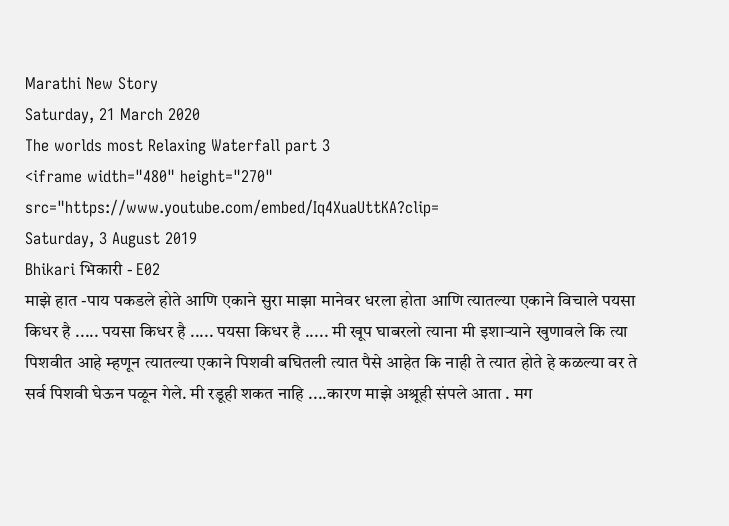Marathi New Story
Saturday, 21 March 2020
The worlds most Relaxing Waterfall part 3
<iframe width="480" height="270" src="https://www.youtube.com/embed/Iq4XuaUttKA?clip=
Saturday, 3 August 2019
Bhikari भिकारी - E02
माझे हात -पाय पकडले होते आणि एकाने सुरा माझा मानेवर धरला होता आणि त्यातल्या एकाने विचाले पयसा किधर है ..... पयसा किधर है ..... पयसा किधर है ..... मी खूप घाबरलो त्याना मी इशाऱ्याने खुणावले कि त्या पिशवीत आहे म्हणून त्यातल्या एकाने पिशवी बघितली त्यात पैसे आहेत कि नाही ते त्यात होते हे कळल्या वर ते सर्व पिशवी घेऊन पळून गेले. मी रडूही शकत नाहि ....कारण माझे अश्रूही संपले आता . मग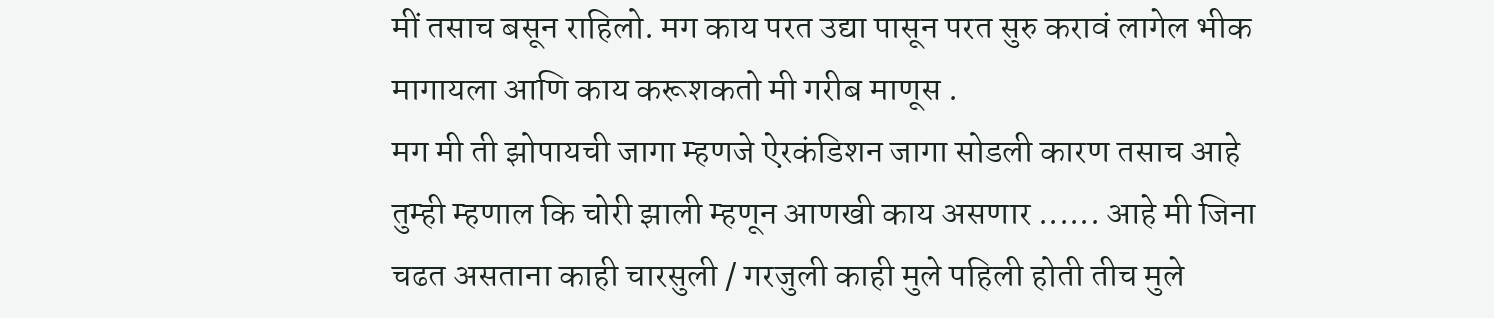मीं तसाच बसून राहिलो. मग काय परत उद्या पासून परत सुरु करावं लागेल भीक मागायला आणि काय करूशकतो मी गरीब माणूस .
मग मी ती झोपायची जागा म्हणजे ऐरकंडिशन जागा सोडली कारण तसाच आहे तुम्ही म्हणाल कि चोरी झाली म्हणून आणखी काय असणार ...... आहे मी जिना चढत असताना काही चारसुली / गरजुली काही मुले पहिली होती तीच मुले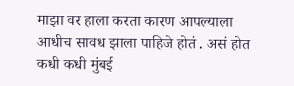माझा वर हाला करता कारण आपल्याला आधीच सावध झाला पाहिजे होतं . असं होत कधी कधी मुंबई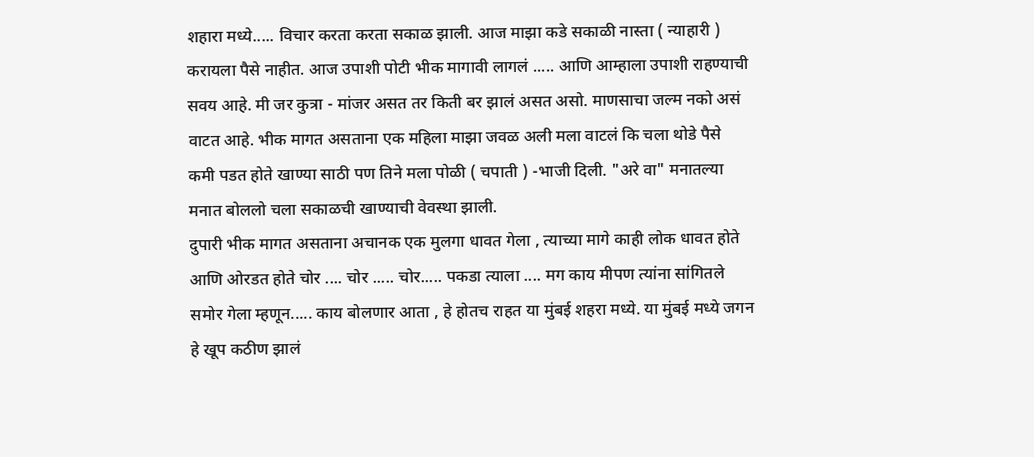शहारा मध्ये..... विचार करता करता सकाळ झाली. आज माझा कडे सकाळी नास्ता ( न्याहारी ) करायला पैसे नाहीत. आज उपाशी पोटी भीक मागावी लागलं ..... आणि आम्हाला उपाशी राहण्याची सवय आहे. मी जर कुत्रा - मांजर असत तर किती बर झालं असत असो. माणसाचा जल्म नको असं वाटत आहे. भीक मागत असताना एक महिला माझा जवळ अली मला वाटलं कि चला थोडे पैसे कमी पडत होते खाण्या साठी पण तिने मला पोळी ( चपाती ) -भाजी दिली. "अरे वा" मनातल्या मनात बोललो चला सकाळची खाण्याची वेवस्था झाली.
दुपारी भीक मागत असताना अचानक एक मुलगा धावत गेला , त्याच्या मागे काही लोक धावत होते आणि ओरडत होते चोर .... चोर ..... चोर..... पकडा त्याला .... मग काय मीपण त्यांना सांगितले समोर गेला म्हणून..... काय बोलणार आता , हे होतच राहत या मुंबई शहरा मध्ये. या मुंबई मध्ये जगन हे खूप कठीण झालं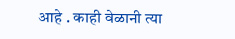आहे . काही वेळानी त्या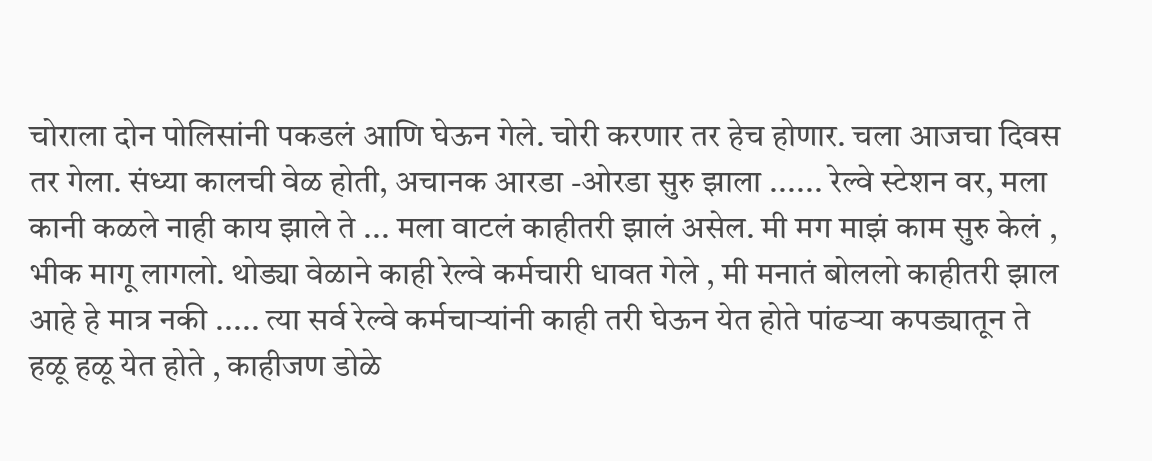चोराला दोन पोलिसांनी पकडलं आणि घेऊन गेले. चोरी करणार तर हेच होणार. चला आजचा दिवस तर गेला. संध्या कालची वेळ होती, अचानक आरडा -ओरडा सुरु झाला ...... रेल्वे स्टेशन वर, मला कानी कळले नाही काय झाले ते ... मला वाटलं काहीतरी झालं असेल. मी मग माझं काम सुरु केलं , भीक मागू लागलो. थोड्या वेळाने काही रेल्वे कर्मचारी धावत गेले , मी मनातं बोललो काहीतरी झाल आहे हे मात्र नकी ..... त्या सर्व रेल्वे कर्मचाऱ्यांनी काही तरी घेऊन येत होते पांढऱ्या कपड्यातून ते हळू हळू येत होते , काहीजण डोळे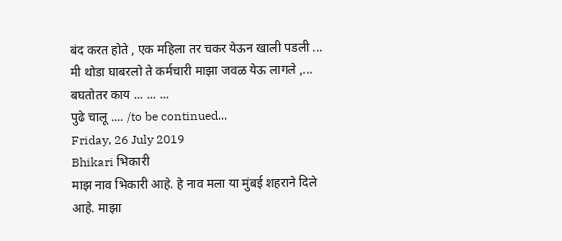बंद करत होते , एक महिला तर चकर येऊन खाली पडली ... मी थोडा घाबरलो ते कर्मचारी माझा जवळ येऊ लागले ,... बघतोतर काय ... ... ...
पुढे चालू .... /to be continued...
Friday, 26 July 2019
Bhikari भिकारी
माझ नाव भिकारी आहे. हे नाव मला या मुंबई शहराने दिले आहे. माझा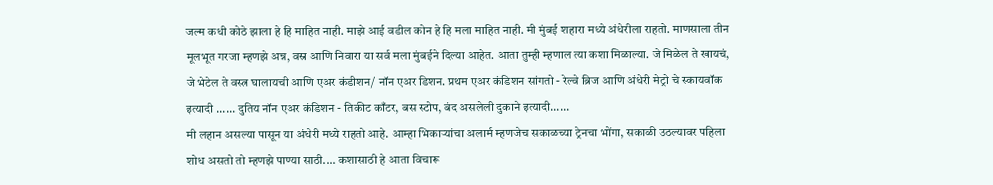जल्म कधी कोठे झाला हे हि माहित नाही. माझे आई वडील कोन हे हि मला माहित नाही. मी मुंबई शहारा मध्ये अंधेरीला राहतो. माणसाला तीन मूलभूत गरजा म्हणझे अन्न, वस्र आणि निवारा या सर्व मला मुंबईने दिल्या आहेत. आता तुम्ही म्हणाल त्या कशा मिळाल्या. जे मिळेल ते खायचं, जे भेटेल ते वस्त्र घालायची आणि एअर कंडीशन/ नॉन एअर डिशन. प्रथम एअर कंडिशन सांगतो - रेल्वे ब्रिज आणि अंधेरी मेट्रो चे स्कायवॉक इत्यादी ...... दुतिय नॉन एअर कंडिशन - तिकीट काँटर, बस स्टोप, बंद असलेली दुकाने इत्यादी......
मी लहान असल्या पासून या अंधेरी मध्ये राहतो आहे. आम्हा भिकाऱ्यांचा अलार्म म्हणजेच सकाळच्या ट्रेनचा भोंगा, सकाळी उठल्यावर पहिला शोध असतो तो म्हणझे पाण्या साठी.... कशासाठी हे आता विचारू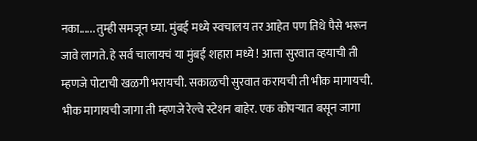नका...... तुम्ही समजून घ्या. मुंबई मध्ये स्वचालय तर आहेत पण तिथे पैसे भरून जावे लागते. हे सर्व चालायचं या मुंबई शहारा मध्ये ! आत्ता सुरवात व्हयाची ती म्हणजे पोटाची खळगी भरायची. सकाळची सुरवात करायची ती भीक मागायची. भीक मागायची जागा ती म्हणजे रेल्वे स्टेशन बाहेर. एक कोपऱ्यात बसून जागा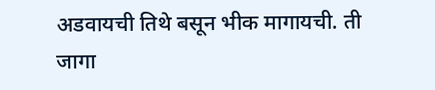अडवायची तिथे बसून भीक मागायची. ती जागा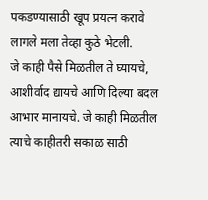पकडण्यासाठी खूप प्रयत्न करावे लागले मला तेव्हा कुठे भेटली.
जे काही पैसे मिळतील ते घ्यायचे, आशीर्वाद द्यायचे आणि दिल्या बदल आभार मानायचे. जे काही मिळतील त्याचे काहीतरी सकाळ साठी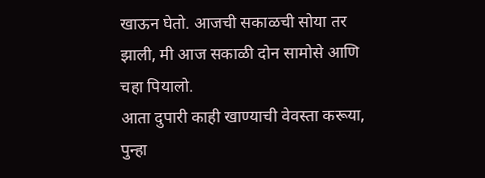खाऊन घेतो. आजची सकाळची सोया तर झाली, मी आज सकाळी दोन सामोसे आणि चहा पियालो.
आता दुपारी काही खाण्याची वेवस्ता करूया, पुन्हा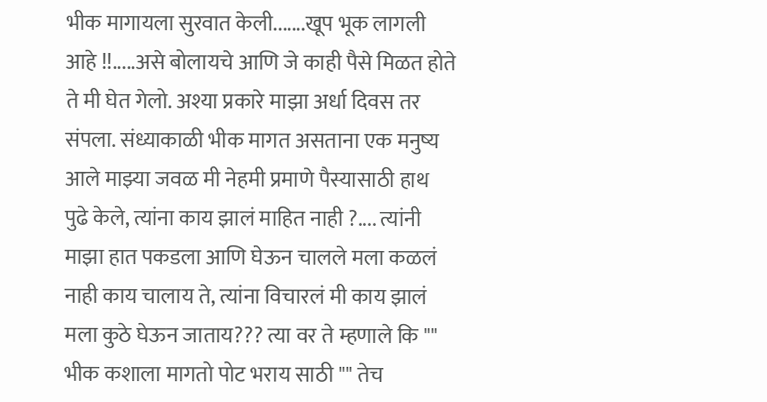भीक मागायला सुरवात केली.......खूप भूक लागली आहे !!.....असे बोलायचे आणि जे काही पैसे मिळत होते ते मी घेत गेलो. अश्या प्रकारे माझा अर्धा दिवस तर संपला. संध्याकाळी भीक मागत असताना एक मनुष्य आले माझ्या जवळ मी नेहमी प्रमाणे पैस्यासाठी हाथ पुढे केले, त्यांना काय झालं माहित नाही ?.... त्यांनी माझा हात पकडला आणि घेऊन चालले मला कळलं नाही काय चालाय ते, त्यांना विचारलं मी काय झालं मला कुठे घेऊन जाताय??? त्या वर ते म्हणाले कि "" भीक कशाला मागतो पोट भराय साठी "" तेच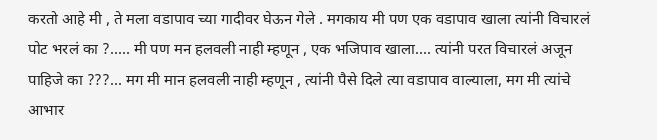करतो आहे मी , ते मला वडापाव च्या गादीवर घेऊन गेले . मगकाय मी पण एक वडापाव खाला त्यांनी विचारलं पोट भरलं का ?..... मी पण मन हलवली नाही म्हणून , एक भजिपाव खाला.... त्यांनी परत विचारलं अजून पाहिजे का ???... मग मी मान हलवली नाही म्हणून , त्यांनी पैसे दिले त्या वडापाव वाल्याला, मग मी त्यांचे आभार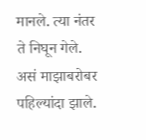मानले. त्या नंतर ते निघून गेले. असं माझाबरोबर पहिल्यांदा झाले.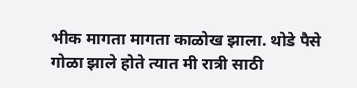भीक मागता मागता काळोख झाला. थोडे पैसे गोळा झाले होते त्यात मी रात्री साठी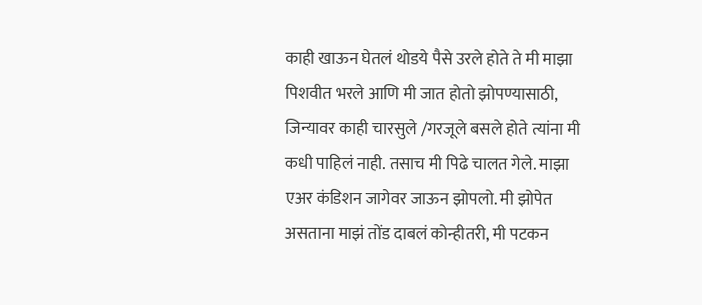काही खाऊन घेतलं थोडये पैसे उरले होते ते मी माझा पिशवीत भरले आणि मी जात होतो झोपण्यासाठी, जिन्यावर काही चारसुले /गरजूले बसले होते त्यांना मी कधी पाहिलं नाही. तसाच मी पिढे चालत गेले. माझा एअर कंडिशन जागेवर जाऊन झोपलो. मी झोपेत असताना माझं तोंड दाबलं कोन्हीतरी, मी पटकन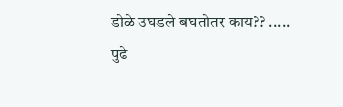डोळे उघडले बघतोतर काय?? .....
पुढे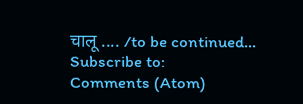चालू .... /to be continued...
Subscribe to:
Comments (Atom)